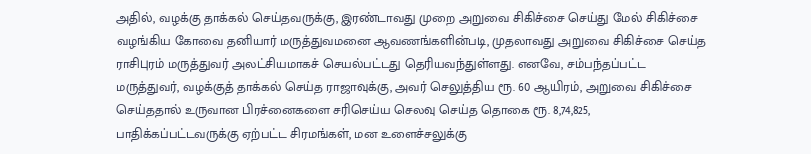அதில், வழக்கு தாக்கல் செய்தவருக்கு, இரண்டாவது முறை அறுவை சிகிச்சை செய்து மேல் சிகிச்சை வழங்கிய கோவை தனியார் மருத்துவமனை ஆவணங்களின்படி, முதலாவது அறுவை சிகிச்சை செய்த ராசிபுரம் மருத்துவர் அலட்சியமாகச் செயல்பட்டது தெரியவந்துள்ளது. எனவே, சம்பந்தப்பட்ட மருத்துவர், வழக்குத் தாக்கல் செய்த ராஜாவுக்கு, அவர் செலுத்திய ரூ. 60 ஆயிரம், அறுவை சிகிச்சை செய்ததால் உருவான பிரச்னைகளை சரிசெய்ய செலவு செய்த தொகை ரூ. 8,74,825, பாதிக்கப்பட்டவருக்கு ஏற்பட்ட சிரமங்கள், மன உளைச்சலுக்கு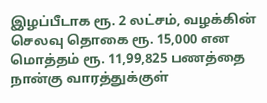இழப்பீடாக ரூ. 2 லட்சம், வழக்கின் செலவு தொகை ரூ. 15,000 என மொத்தம் ரூ. 11,99,825 பணத்தை நான்கு வாரத்துக்குள்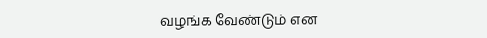வழங்க வேண்டும் என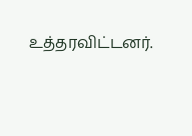உத்தரவிட்டனர்.